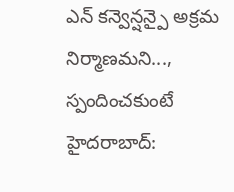ఎన్ కన్వెన్షన్పై అక్రమ నిర్మాణమని..., స్పందించకుంటే
హైదరాబాద్: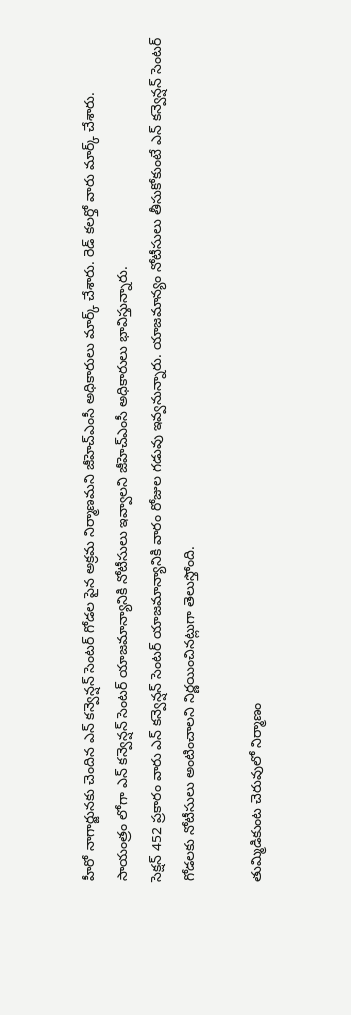హీరో నాగార్జునకు చెందిన ఎన్ కన్వెన్షన్ సెంటర్ గోడల పైన అక్రమ నిర్మాణమని జీహెచ్ఎంసీ అధికారులు మార్క్ చేశారు. రెడ్ కలర్తో వారు మార్క్ చేశారు. సాయంత్రం లోగా ఎన్ కన్వెన్షన్ సెంటర్ యాజమాన్యానికి నోటీసులు ఇవ్వాలని జీహెచ్ఎంసీ అధికారులు భావిస్తున్నారు.
సెక్షన్ 452 ప్రకారం వారు ఎన్ కన్వెన్షన్ సెంటర్ యాజమాన్యానికి వారం రోజుల గడువు ఇవ్వనున్నారు. యాజమాన్యం నోటీసులు తీసుకోకుంటే ఎన్ కన్వెన్షన్ సెంటర్ గోడలకు నోటీసులు అంటించాలని నిర్ణయించినట్లుగా తెలుస్తోంది.

తుమ్మిడికుంట చెరువులో నిర్మాణం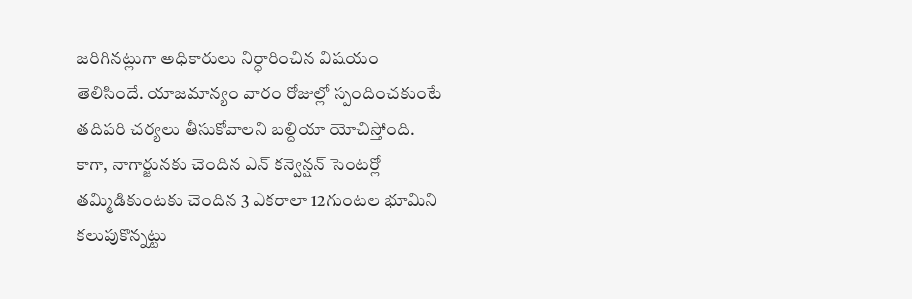జరిగినట్లుగా అధికారులు నిర్ధారించిన విషయం తెలిసిందే. యాజమాన్యం వారం రోజుల్లో స్పందించకుంటే తదిపరి చర్యలు తీసుకోవాలని బల్దియా యోచిస్తోంది.
కాగా, నాగార్జునకు చెందిన ఎన్ కన్వెన్షన్ సెంటర్లో తమ్మిడికుంటకు చెందిన 3 ఎకరాలా 12గుంటల భూమిని కలుపుకొన్నట్టు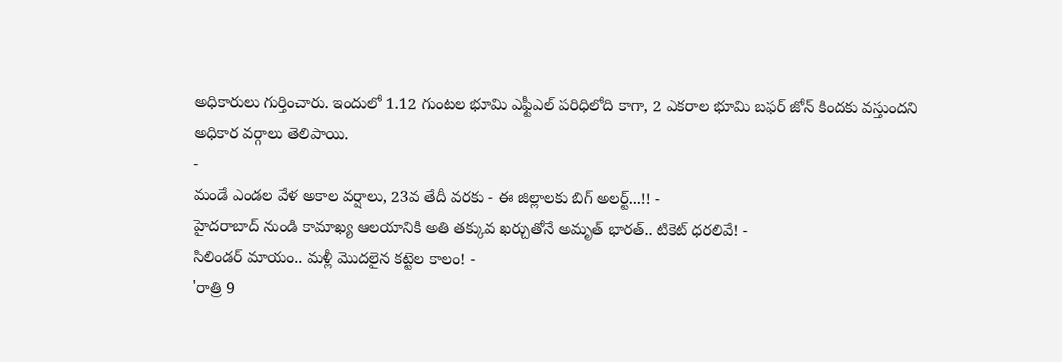అధికారులు గుర్తించారు. ఇందులో 1.12 గుంటల భూమి ఎఫ్టీఎల్ పరిధిలోది కాగా, 2 ఎకరాల భూమి బఫర్ జోన్ కిందకు వస్తుందని అధికార వర్గాలు తెలిపాయి.
-
మండే ఎండల వేళ అకాల వర్షాలు, 23వ తేదీ వరకు - ఈ జిల్లాలకు బిగ్ అలర్ట్...!! -
హైదరాబాద్ నుండి కామాఖ్య ఆలయానికి అతి తక్కువ ఖర్చుతోనే అమృత్ భారత్.. టికెట్ ధరలివే! -
సిలిండర్ మాయం.. మళ్లీ మొదలైన కట్టెల కాలం! -
'రాత్రి 9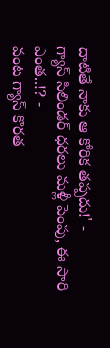దాటితే నాకు ఆ కోరిక తప్పదు!' -
గ్యాస్ సిలిండర్ ధరలు మళ్లీ పెంపు, ఈ సారి ఎంత..!? -
వంట గ్యాస్ కొరత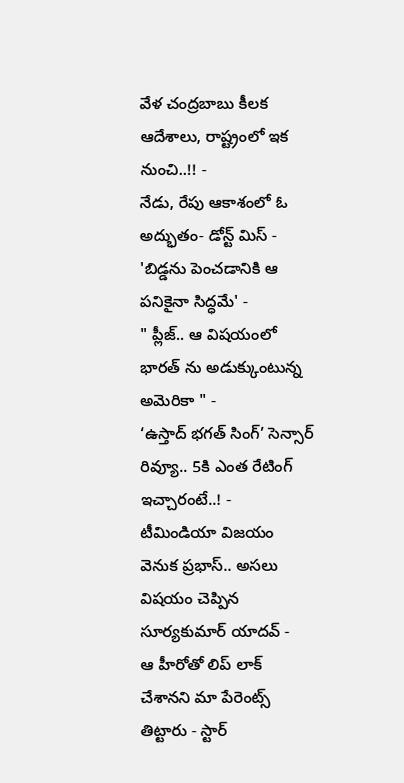వేళ చంద్రబాబు కీలక ఆదేశాలు, రాష్ట్రంలో ఇక నుంచి..!! -
నేడు, రేపు ఆకాశంలో ఓ అద్భుతం- డోన్ట్ మిస్ -
'బిడ్డను పెంచడానికి ఆ పనికైనా సిద్ధమే' -
" ప్లీజ్.. ఆ విషయంలో భారత్ ను అడుక్కుంటున్న అమెరికా " -
‘ఉస్తాద్ భగత్ సింగ్’ సెన్సార్ రివ్యూ.. 5కి ఎంత రేటింగ్ ఇచ్చారంటే..! -
టీమిండియా విజయం వెనుక ప్రభాస్.. అసలు విషయం చెప్పిన సూర్యకుమార్ యాదవ్ -
ఆ హీరోతో లిప్ లాక్ చేశానని మా పేరెంట్స్ తిట్టారు - స్టార్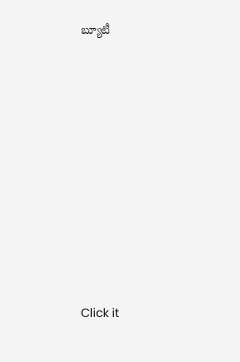బ్యూటీ












Click it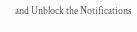and Unblock the Notifications